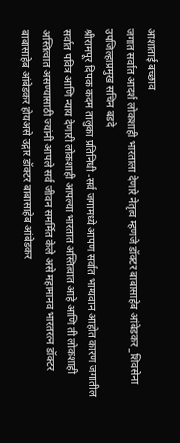आशाताई बच्छाव
जगात सर्वात आदर्श लोकशाही भारताला देणारे नेतृत्व म्हणजे डॉक्टर बाबासाहेब आंबेडकर _शिवसेना उपजिल्हाप्रमुख सचिन बडदे
श्रीरामपूर दिपक कदम तालुका प्रतिनिधी -सर्व जगामध्ये आपण सर्वात भाग्यवान आहोत कारण जगातील सर्वात पवित्र आणि न्याय देणारी लोकशाही आपल्या भारतात अस्तित्वात आहे आणि ती लोकशाही अस्तित्वात असण्यासाठी ज्यांनी आपले सर्व जीवन समर्मित केले असे महामानव भारतरत्न डॉक्टर बाबासाहेब आंबेडकर होयअसे उद्गार डॉक्टर बाबासाहेब आंबेडकर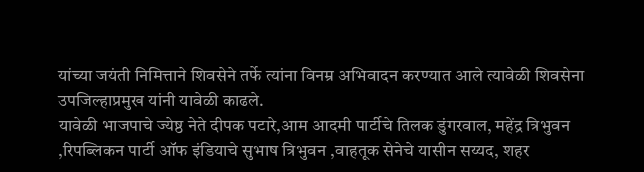यांच्या जयंती निमित्ताने शिवसेने तर्फे त्यांना विनम्र अभिवादन करण्यात आले त्यावेळी शिवसेना उपजिल्हाप्रमुख यांनी यावेळी काढले.
यावेळी भाजपाचे ज्येष्ठ नेते दीपक पटारे,आम आदमी पार्टीचे तिलक डुंगरवाल, महेंद्र त्रिभुवन ,रिपब्लिकन पार्टी ऑफ इंडियाचे सुभाष त्रिभुवन ,वाहतूक सेनेचे यासीन सय्यद, शहर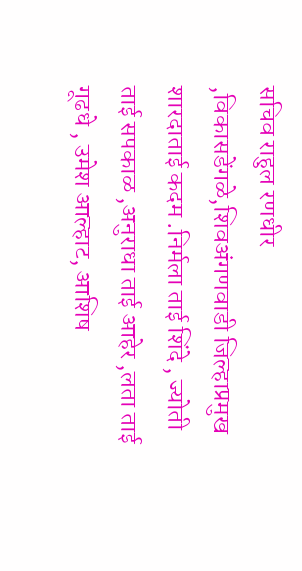सचिव राहुल रणधीर ,विकासडेंगळे,शिवअंगणवाडी जिल्हाप्रमुख शारदाताई कदम .निर्मला ताई शिंदे , ज्योती ताई सपकाळ ,अनुराधा ताई आहेर ,लता ताई गूढधे , उमेश आल्हाट, आशिष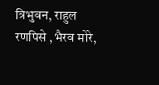त्रिभुवन, राहुल रणपिसे ,भैरव मोरे,